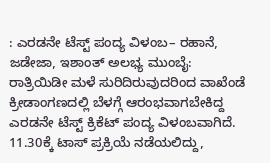: ಎರಡನೇ ಟೆಸ್ಟ್ ಪಂದ್ಯ ವಿಳಂಬ– ರಹಾನೆ, ಜಡೇಜಾ, ಇಶಾಂತ್ ಅಲಭ್ಯ ಮುಂಬೈ: ರಾತ್ರಿಯಿಡೀ ಮಳೆ ಸುರಿದಿರುವುದರಿಂದ ವಾಖೆಂಡೆ ಕ್ರೀಡಾಂಗಣದಲ್ಲಿ ಬೆಳಗ್ಗೆ ಆರಂಭವಾಗಬೇಕಿದ್ದ ಎರಡನೇ ಟೆಸ್ಟ್ ಕ್ರಿಕೆಟ್ ಪಂದ್ಯ ವಿಳಂಬವಾಗಿದೆ. 11.30ಕ್ಕೆ ಟಾಸ್ ಪ್ರಕ್ರಿಯೆ ನಡೆಯಲಿದ್ದು,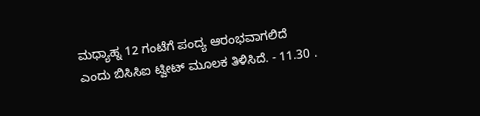ಮಧ್ಯಾಹ್ನ 12 ಗಂಟೆಗೆ ಪಂದ್ಯ ಆರಂಭವಾಗಲಿದೆ ಎಂದು ಬಿಸಿಸಿಐ ಟ್ವೀಟ್ ಮೂಲಕ ತಿಳಿಸಿದೆ. - 11.30 .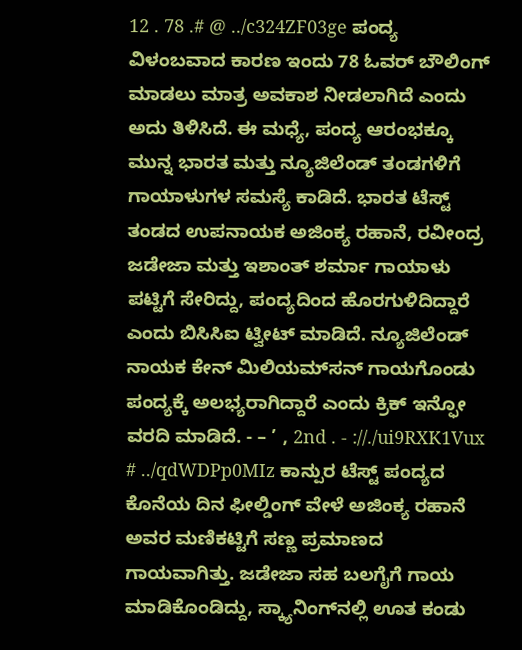12 . 78 .# @ ../c324ZF03ge ಪಂದ್ಯ ವಿಳಂಬವಾದ ಕಾರಣ ಇಂದು 78 ಓವರ್‌ ಬೌಲಿಂಗ್‌ ಮಾಡಲು ಮಾತ್ರ ಅವಕಾಶ ನೀಡಲಾಗಿದೆ ಎಂದು ಅದು ತಿಳಿಸಿದೆ. ಈ ಮಧ್ಯೆ, ಪಂದ್ಯ ಆರಂಭಕ್ಕೂ ಮುನ್ನ ಭಾರತ ಮತ್ತು ನ್ಯೂಜಿಲೆಂಡ್ ತಂಡಗಳಿಗೆ ಗಾಯಾಳುಗಳ ಸಮಸ್ಯೆ ಕಾಡಿದೆ. ಭಾರತ ಟೆಸ್ಟ್ ತಂಡದ ಉಪನಾಯಕ ಅಜಿಂಕ್ಯ ರಹಾನೆ, ರವೀಂದ್ರ ಜಡೇಜಾ ಮತ್ತು ಇಶಾಂತ್ ಶರ್ಮಾ ಗಾಯಾಳು ಪಟ್ಟಿಗೆ ಸೇರಿದ್ದು, ಪಂದ್ಯದಿಂದ ಹೊರಗುಳಿದಿದ್ದಾರೆ ಎಂದು ಬಿಸಿಸಿಐ ಟ್ವೀಟ್ ಮಾಡಿದೆ. ನ್ಯೂಜಿಲೆಂಡ್ ನಾಯಕ ಕೇನ್ ಮಿಲಿಯಮ್‌ಸನ್ ಗಾಯಗೊಂಡು ಪಂದ್ಯಕ್ಕೆ ಅಲಭ್ಯರಾಗಿದ್ದಾರೆ ಎಂದು ಕ್ರಿಕ್ ಇನ್ಫೋ ವರದಿ ಮಾಡಿದೆ. - – ’ , 2nd . - ://./ui9RXK1Vux # ../qdWDPp0MIz ಕಾನ್ಪುರ ಟೆಸ್ಟ್ ಪಂದ್ಯದ ಕೊನೆಯ ದಿನ ಫೀಲ್ಡಿಂಗ್ ವೇಳೆ ಅಜಿಂಕ್ಯ ರಹಾನೆ ಅವರ ಮಣಿಕಟ್ಟಿಗೆ ಸಣ್ಣ ಪ್ರಮಾಣದ ಗಾಯವಾಗಿತ್ತು. ಜಡೇಜಾ ಸಹ ಬಲಗೈಗೆ ಗಾಯ ಮಾಡಿಕೊಂಡಿದ್ದು, ಸ್ಕ್ಯಾನಿಂಗ್‌ನಲ್ಲಿ ಊತ ಕಂಡು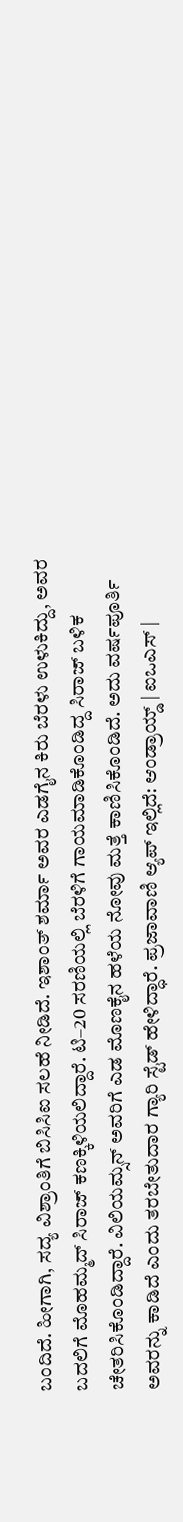ಬಂದಿದೆ. ಹೀಗಾಗಿ, ಸದ್ಯ ವಿಶ್ರಾಂತಿಗೆ ಬಿಸಿಸಿಐ ಸಲಹೆ ನೀಡಿದೆ. ಇಶಾಂತ್ ಶರ್ಮಾ ಅವರ ಎಡಗೈನ ಕಿರು ಬೆರಳು ಉಳುಕಿದ್ದು, ಅವರ ಬದಲಿಗೆ ಮೊಹಮ್ಮದ್ ಸಿರಾಜ್ ಕಣಕ್ಕಿಳಿಯಲಿದ್ದಾರೆ. ಟಿ–20 ಸರಣಿಯಲ್ಲಿ ಬೆರಳಿಗೆ ಗಾಯಮಾಡಿಕೊಂಡಿದ್ದ ಸಿರಾಜ್ ಬಳಿಕ ಚೇತರಿಸಿಕೊಂಡಿದ್ದಾರೆ. ವಿಲಿಯಮ್ಸನ್‌ ಅವರಿಗೆ ಎಡ ಮೊಣಕೈನ ಹಳೆಯ ನೋವು ಮತ್ತೆ ಕಾಣಿಸಿಕೊಂಡಿದೆ. ಅದು ವರ್ಷಪೂರ್ತಿ ಅವರನ್ನು ಕಾಡಿದೆ ಎಂದು ತರಬೇತುದಾರ ಗ್ಯಾರಿ ಸ್ಟೆಡ್ ಹೇಳಿದ್ಧಾರೆ. ಪ್ರಜಾವಾಣಿ ಆ್ಯಪ್ ಇಲ್ಲಿದೆ: ಆಂಡ್ರಾಯ್ಡ್ | ಐಒಎಸ್ |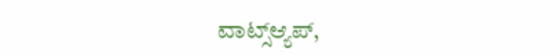ವಾಟ್ಸ್ಆ್ಯಪ್,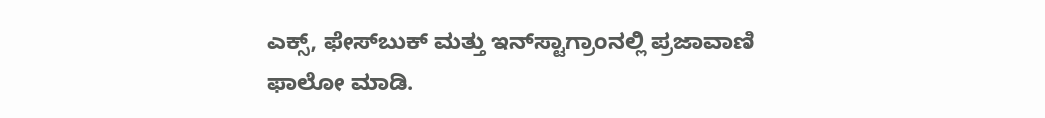ಎಕ್ಸ್, ಫೇಸ್‌ಬುಕ್ ಮತ್ತು ಇನ್‌ಸ್ಟಾಗ್ರಾಂನಲ್ಲಿ ಪ್ರಜಾವಾಣಿ ಫಾಲೋ ಮಾಡಿ.